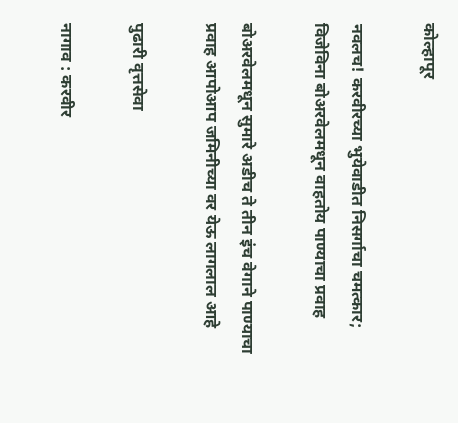कोल्हापूर

नवलच! करवीरच्या भुयेवाडीत निसर्गाचा चमत्कार; विजेविना बोअरवेलमधून वाहतोय पाण्याचा प्रवाह

बोअरवेलमधून सुमारे अडीच ते तीन इंच वेगाने पाण्याचा प्रवाह आपोआप जमिनीच्या वर येऊ लागलाल आहे

पुढारी वृत्तसेवा

नागाव : करवीर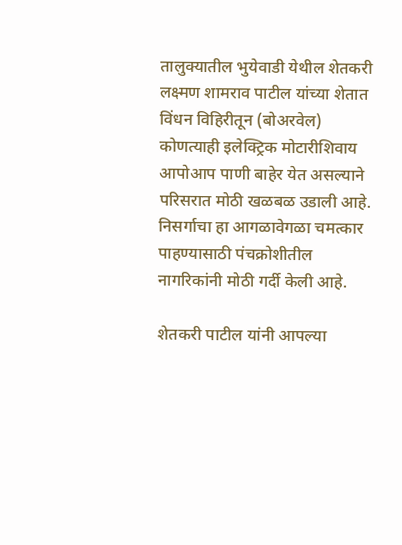तालुक्यातील भुयेवाडी येथील शेतकरी लक्ष्मण शामराव पाटील यांच्या शेतात विंधन विहिरीतून (बोअरवेल) कोणत्याही इलेक्ट्रिक मोटारीशिवाय आपोआप पाणी बाहेर येत असल्याने परिसरात मोठी खळबळ उडाली आहे. निसर्गाचा हा आगळावेगळा चमत्कार पाहण्यासाठी पंचक्रोशीतील नागरिकांनी मोठी गर्दी केली आहे.

शेतकरी पाटील यांनी आपल्या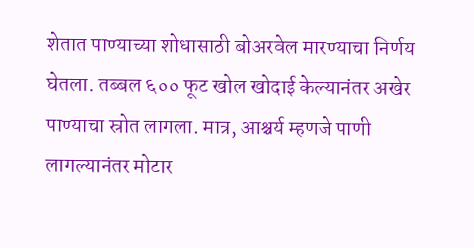शेतात पाण्याच्या शोधासाठी बोअरवेल मारण्याचा निर्णय घेतला. तब्बल ६०० फूट खोल खोदाई केल्यानंतर अखेर पाण्याचा स्रोत लागला. मात्र, आश्चर्य म्हणजे पाणी लागल्यानंतर मोटार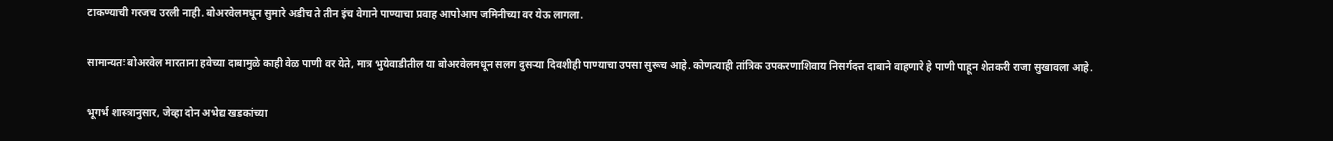टाकण्याची गरजच उरली नाही. बोअरवेलमधून सुमारे अडीच ते तीन इंच वेगाने पाण्याचा प्रवाह आपोआप जमिनीच्या वर येऊ लागला.

सामान्यतः बोअरवेल मारताना हवेच्या दाबामुळे काही वेळ पाणी वर येते, मात्र भुयेवाडीतील या बोअरवेलमधून सलग दुसऱ्या दिवशीही पाण्याचा उपसा सुरूच आहे. कोणत्याही तांत्रिक उपकरणाशिवाय निसर्गदत्त दाबाने वाहणारे हे पाणी पाहून शेतकरी राजा सुखावला आहे.

भूगर्भ शास्त्रानुसार, जेव्हा दोन अभेद्य खडकांच्या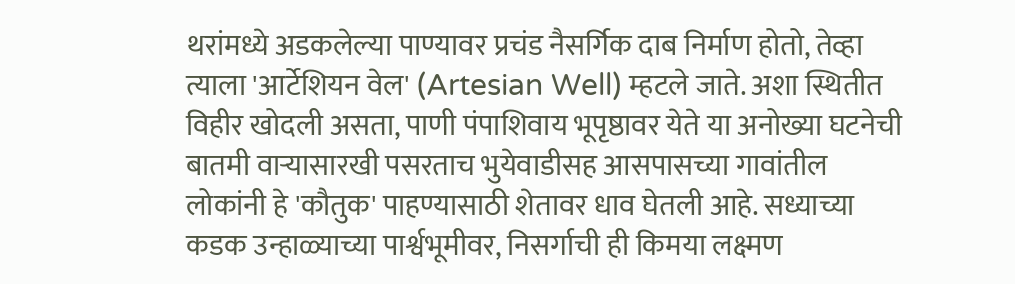थरांमध्ये अडकलेल्या पाण्यावर प्रचंड नैसर्गिक दाब निर्माण होतो, तेव्हा त्याला 'आर्टेशियन वेल' (Artesian Well) म्हटले जाते. अशा स्थितीत विहीर खोदली असता, पाणी पंपाशिवाय भूपृष्ठावर येते या अनोख्या घटनेची बातमी वाऱ्यासारखी पसरताच भुयेवाडीसह आसपासच्या गावांतील लोकांनी हे 'कौतुक' पाहण्यासाठी शेतावर धाव घेतली आहे. सध्याच्या कडक उन्हाळ्याच्या पार्श्वभूमीवर, निसर्गाची ही किमया लक्ष्मण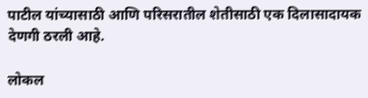पाटील यांच्यासाठी आणि परिसरातील शेतीसाठी एक दिलासादायक देणगी ठरली आहे.

लोकल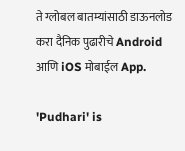ते ग्लोबल बातम्यांसाठी डाऊनलोड करा दैनिक पुढारीचे Android आणि iOS मोबाईल App.

'Pudhari' is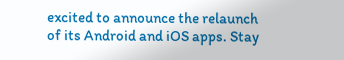excited to announce the relaunch of its Android and iOS apps. Stay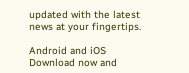updated with the latest news at your fingertips.

Android and iOS Download now and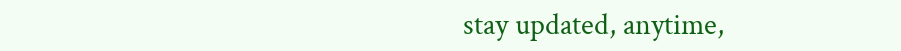stay updated, anytime,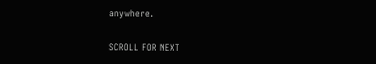anywhere.

SCROLL FOR NEXT